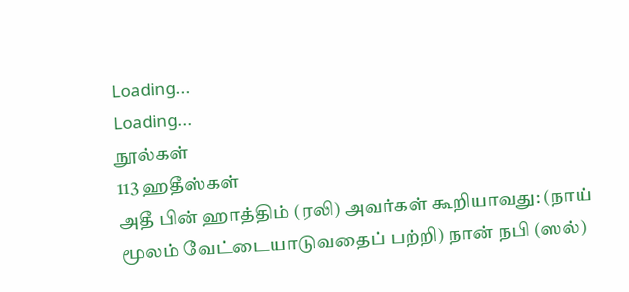Loading...
Loading...
நூல்கள்
113 ஹதீஸ்கள்
அதீ பின் ஹாத்திம் (ரலி) அவர்கள் கூறியாவது: (நாய் மூலம் வேட்டையாடுவதைப் பற்றி) நான் நபி (ஸல்)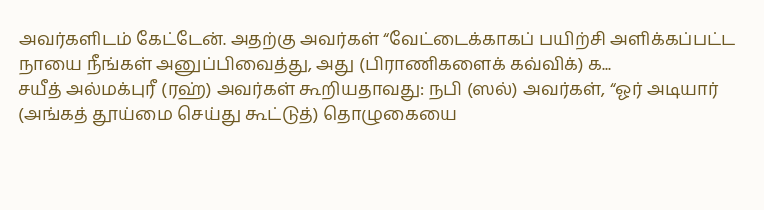அவர்களிடம் கேட்டேன். அதற்கு அவர்கள் “வேட்டைக்காகப் பயிற்சி அளிக்கப்பட்ட நாயை நீங்கள் அனுப்பிவைத்து, அது (பிராணிகளைக் கவ்விக்) க...
சயீத் அல்மக்புரீ (ரஹ்) அவர்கள் கூறியதாவது: நபி (ஸல்) அவர்கள், “ஓர் அடியார் (அங்கத் தூய்மை செய்து கூட்டுத்) தொழுகையை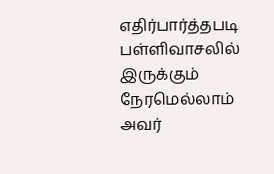எதிர்பார்த்தபடி பள்ளிவாசலில் இருக்கும் நேரமெல்லாம் அவர்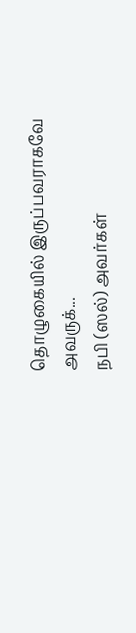தொழுகையில் இருப்பவராகவே அவருக்...
நபி (ஸல்) அவர்கள்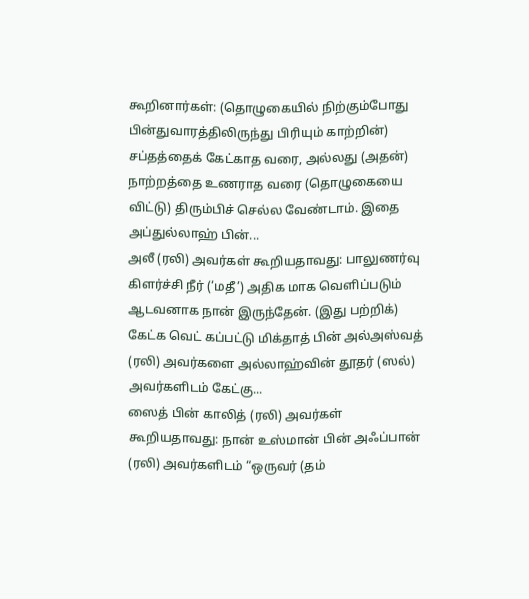கூறினார்கள்: (தொழுகையில் நிற்கும்போது பின்துவாரத்திலிருந்து பிரியும் காற்றின்) சப்தத்தைக் கேட்காத வரை, அல்லது (அதன்) நாற்றத்தை உணராத வரை (தொழுகையை விட்டு) திரும்பிச் செல்ல வேண்டாம். இதை அப்துல்லாஹ் பின்...
அலீ (ரலி) அவர்கள் கூறியதாவது: பாலுணர்வு கிளர்ச்சி நீர் (‘மதீ’) அதிக மாக வெளிப்படும் ஆடவனாக நான் இருந்தேன். (இது பற்றிக்) கேட்க வெட் கப்பட்டு மிக்தாத் பின் அல்அஸ்வத் (ரலி) அவர்களை அல்லாஹ்வின் தூதர் (ஸல்) அவர்களிடம் கேட்கு...
ஸைத் பின் காலித் (ரலி) அவர்கள் கூறியதாவது: நான் உஸ்மான் பின் அஃப்பான் (ரலி) அவர்களிடம் “ஒருவர் (தம்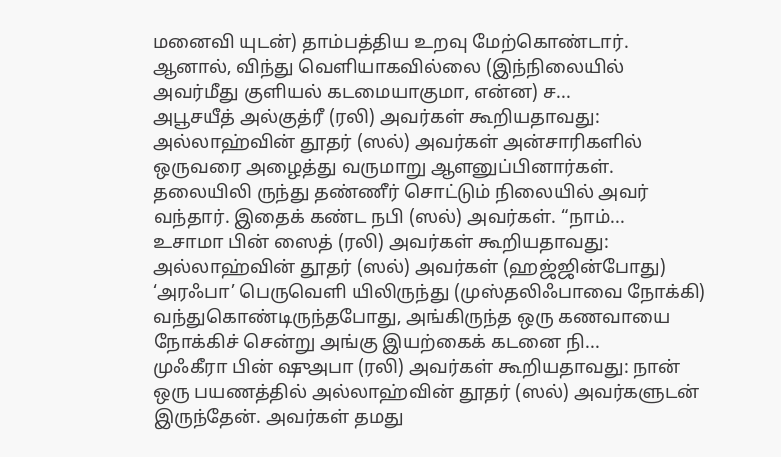மனைவி யுடன்) தாம்பத்திய உறவு மேற்கொண்டார். ஆனால், விந்து வெளியாகவில்லை (இந்நிலையில் அவர்மீது குளியல் கடமையாகுமா, என்ன) ச...
அபூசயீத் அல்குத்ரீ (ரலி) அவர்கள் கூறியதாவது: அல்லாஹ்வின் தூதர் (ஸல்) அவர்கள் அன்சாரிகளில் ஒருவரை அழைத்து வருமாறு ஆளனுப்பினார்கள். தலையிலி ருந்து தண்ணீர் சொட்டும் நிலையில் அவர் வந்தார். இதைக் கண்ட நபி (ஸல்) அவர்கள். “நாம்...
உசாமா பின் ஸைத் (ரலி) அவர்கள் கூறியதாவது: அல்லாஹ்வின் தூதர் (ஸல்) அவர்கள் (ஹஜ்ஜின்போது) ‘அரஃபா’ பெருவெளி யிலிருந்து (முஸ்தலிஃபாவை நோக்கி) வந்துகொண்டிருந்தபோது, அங்கிருந்த ஒரு கணவாயை நோக்கிச் சென்று அங்கு இயற்கைக் கடனை நி...
முஃகீரா பின் ஷுஅபா (ரலி) அவர்கள் கூறியதாவது: நான் ஒரு பயணத்தில் அல்லாஹ்வின் தூதர் (ஸல்) அவர்களுடன் இருந்தேன். அவர்கள் தமது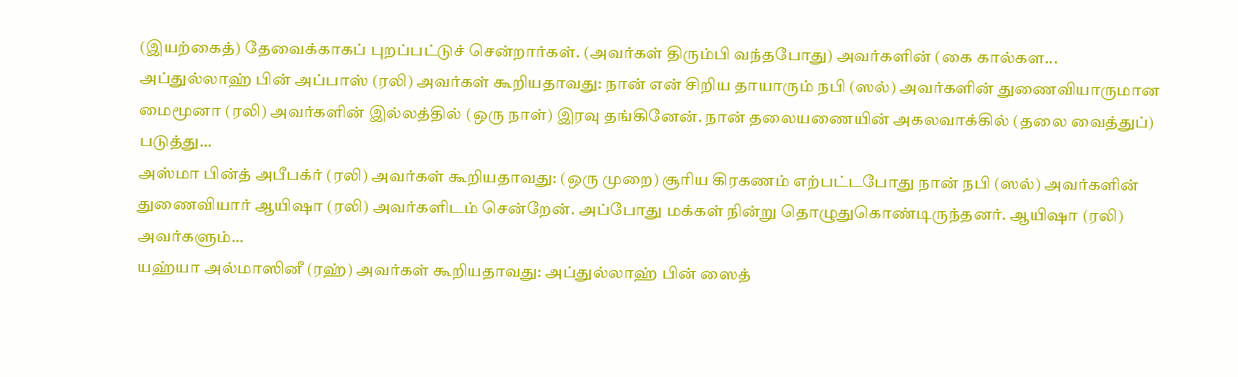(இயற்கைத்) தேவைக்காகப் புறப்பட்டுச் சென்றார்கள். (அவர்கள் திரும்பி வந்தபோது) அவர்களின் (கை கால்கள...
அப்துல்லாஹ் பின் அப்பாஸ் (ரலி) அவர்கள் கூறியதாவது: நான் என் சிறிய தாயாரும் நபி (ஸல்) அவர்களின் துணைவியாருமான மைமூனா (ரலி) அவர்களின் இல்லத்தில் (ஒரு நாள்) இரவு தங்கினேன். நான் தலையணையின் அகலவாக்கில் (தலை வைத்துப்) படுத்து...
அஸ்மா பின்த் அபீபக்ர் (ரலி) அவர்கள் கூறியதாவது: (ஒரு முறை) சூரிய கிரகணம் எற்பட்டபோது நான் நபி (ஸல்) அவர்களின் துணைவியார் ஆயிஷா (ரலி) அவர்களிடம் சென்றேன். அப்போது மக்கள் நின்று தொழுதுகொண்டிருந்தனர். ஆயிஷா (ரலி) அவர்களும்...
யஹ்யா அல்மாஸினீ (ரஹ்) அவர்கள் கூறியதாவது: அப்துல்லாஹ் பின் ஸைத்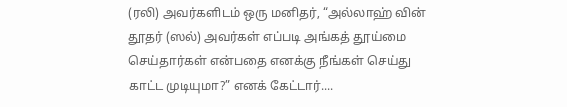(ரலி) அவர்களிடம் ஒரு மனிதர், “அல்லாஹ் வின் தூதர் (ஸல்) அவர்கள் எப்படி அங்கத் தூய்மை செய்தார்கள் என்பதை எனக்கு நீங்கள் செய்து காட்ட முடியுமா?” எனக் கேட்டார்....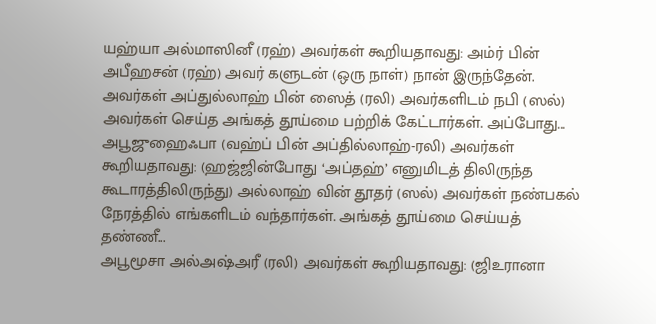யஹ்யா அல்மாஸினீ (ரஹ்) அவர்கள் கூறியதாவது: அம்ர் பின் அபீஹசன் (ரஹ்) அவர் களுடன் (ஒரு நாள்) நான் இருந்தேன். அவர்கள் அப்துல்லாஹ் பின் ஸைத் (ரலி) அவர்களிடம் நபி (ஸல்) அவர்கள் செய்த அங்கத் தூய்மை பற்றிக் கேட்டார்கள். அப்போது...
அபூஜுஹைஃபா (வஹ்ப் பின் அப்தில்லாஹ்-ரலி) அவர்கள் கூறியதாவது: (ஹஜ்ஜின்போது ‘அப்தஹ்’ எனுமிடத் திலிருந்த கூடாரத்திலிருந்து) அல்லாஹ் வின் தூதர் (ஸல்) அவர்கள் நண்பகல் நேரத்தில் எங்களிடம் வந்தார்கள். அங்கத் தூய்மை செய்யத் தண்ணீ...
அபூமூசா அல்அஷ்அரீ (ரலி) அவர்கள் கூறியதாவது: (ஜிஉரானா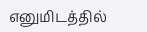எனுமிடத்தில்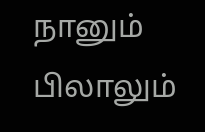நானும் பிலாலும்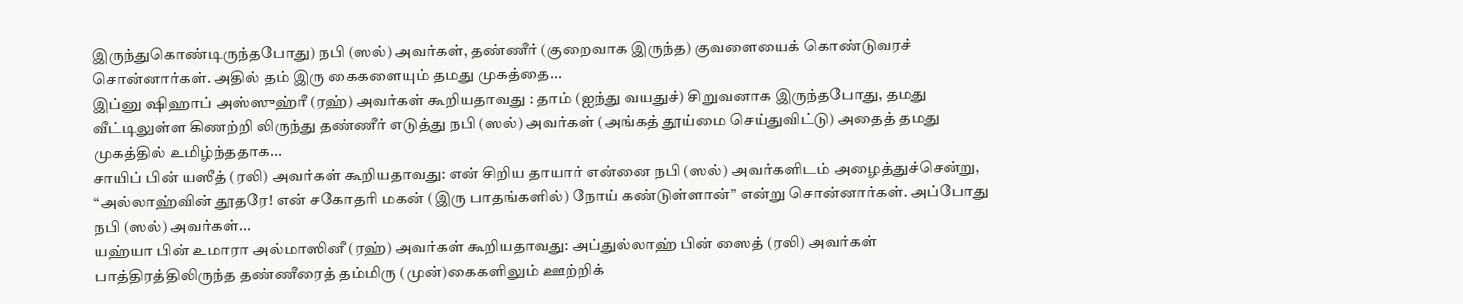இருந்துகொண்டிருந்தபோது) நபி (ஸல்) அவர்கள், தண்ணீர் (குறைவாக இருந்த) குவளையைக் கொண்டுவரச் சொன்னார்கள். அதில் தம் இரு கைகளையும் தமது முகத்தை...
இப்னு ஷிஹாப் அஸ்ஸுஹ்ரீ (ரஹ்) அவர்கள் கூறியதாவது : தாம் (ஐந்து வயதுச்) சிறுவனாக இருந்தபோது, தமது வீட்டிலுள்ள கிணற்றி லிருந்து தண்ணீர் எடுத்து நபி (ஸல்) அவர்கள் (அங்கத் தூய்மை செய்துவிட்டு) அதைத் தமது முகத்தில் உமிழ்ந்ததாக...
சாயிப் பின் யஸீத் (ரலி) அவர்கள் கூறியதாவது: என் சிறிய தாயார் என்னை நபி (ஸல்) அவர்களிடம் அழைத்துச்சென்று, “அல்லாஹ்வின் தூதரே! என் சகோதரி மகன் (இரு பாதங்களில்) நோய் கண்டுள்ளான்” என்று சொன்னார்கள். அப்போது நபி (ஸல்) அவர்கள்...
யஹ்யா பின் உமாரா அல்மாஸினீ (ரஹ்) அவர்கள் கூறியதாவது: அப்துல்லாஹ் பின் ஸைத் (ரலி) அவர்கள் பாத்திரத்திலிருந்த தண்ணீரைத் தம்மிரு (முன்)கைகளிலும் ஊற்றிக்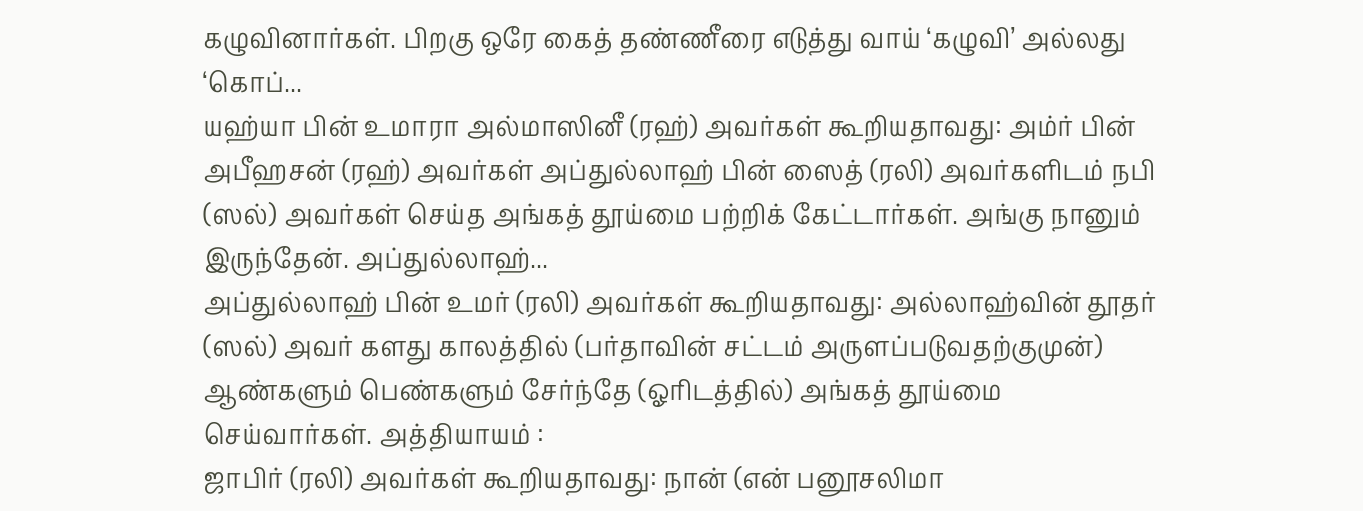கழுவினார்கள். பிறகு ஒரே கைத் தண்ணீரை எடுத்து வாய் ‘கழுவி’ அல்லது ‘கொப்...
யஹ்யா பின் உமாரா அல்மாஸினீ (ரஹ்) அவர்கள் கூறியதாவது: அம்ர் பின் அபீஹசன் (ரஹ்) அவர்கள் அப்துல்லாஹ் பின் ஸைத் (ரலி) அவர்களிடம் நபி (ஸல்) அவர்கள் செய்த அங்கத் தூய்மை பற்றிக் கேட்டார்கள். அங்கு நானும் இருந்தேன். அப்துல்லாஹ்...
அப்துல்லாஹ் பின் உமர் (ரலி) அவர்கள் கூறியதாவது: அல்லாஹ்வின் தூதர் (ஸல்) அவர் களது காலத்தில் (பர்தாவின் சட்டம் அருளப்படுவதற்குமுன்) ஆண்களும் பெண்களும் சேர்ந்தே (ஓரிடத்தில்) அங்கத் தூய்மை செய்வார்கள். அத்தியாயம் :
ஜாபிர் (ரலி) அவர்கள் கூறியதாவது: நான் (என் பனூசலிமா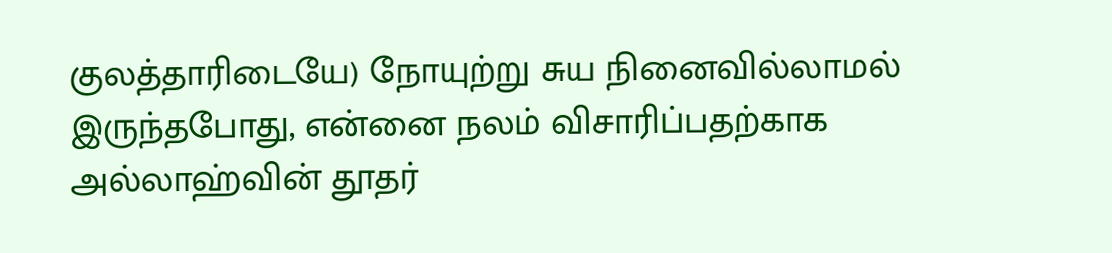குலத்தாரிடையே) நோயுற்று சுய நினைவில்லாமல் இருந்தபோது, என்னை நலம் விசாரிப்பதற்காக அல்லாஹ்வின் தூதர்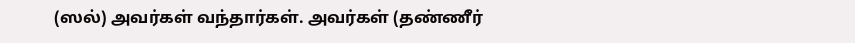(ஸல்) அவர்கள் வந்தார்கள். அவர்கள் (தண்ணீர்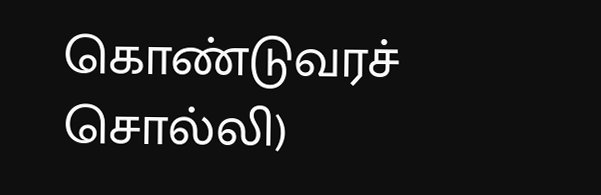கொண்டுவரச் சொல்லி)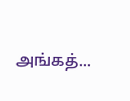அங்கத்...